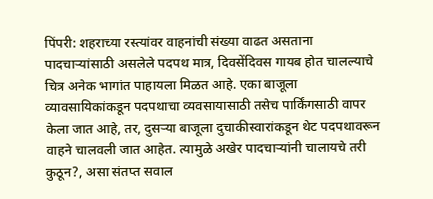पिंपरी: शहराच्या रस्त्यांवर वाहनांची संख्या वाढत असताना पादचाऱ्यांसाठी असलेले पदपथ मात्र, दिवसेंदिवस गायब होत चालल्याचे चित्र अनेक भागांत पाहायला मिळत आहे. एका बाजूला व्यावसायिकांकडून पदपथाचा व्यवसायासाठी तसेच पार्किंगसाठी वापर केला जात आहे, तर, दुसऱ्या बाजूला दुचाकीस्वारांकडून थेट पदपथावरून वाहने चालवली जात आहेत. त्यामुळे अखेर पादचाऱ्यांनी चालायचे तरी कुठून?, असा संतप्त सवाल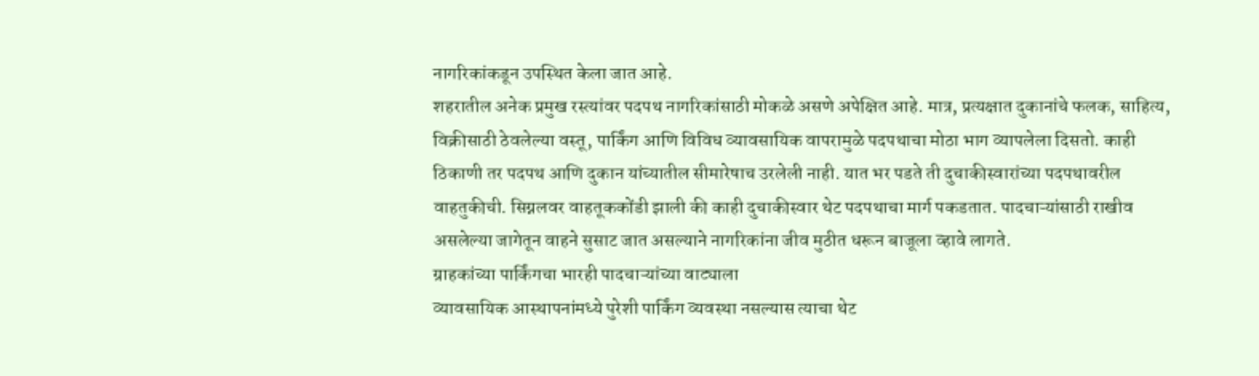नागरिकांकडून उपस्थित केला जात आहे.
शहरातील अनेक प्रमुख रस्त्यांवर पदपथ नागरिकांसाठी मोकळे असणे अपेक्षित आहे. मात्र, प्रत्यक्षात दुकानांचे फलक, साहित्य, विक्रीसाठी ठेवलेल्या वस्तू, पार्किंग आणि विविध व्यावसायिक वापरामुळे पदपथाचा मोठा भाग व्यापलेला दिसतो. काही ठिकाणी तर पदपथ आणि दुकान यांच्यातील सीमारेषाच उरलेली नाही. यात भर पडते ती दुचाकीस्वारांच्या पदपथावरील वाहतुकीची. सिग्नलवर वाहतूककोंडी झाली की काही दुचाकीस्वार थेट पदपथाचा मार्ग पकडतात. पादचाऱ्यांसाठी राखीव असलेल्या जागेतून वाहने सुसाट जात असल्याने नागरिकांना जीव मुठीत धरून बाजूला व्हावे लागते.
ग्राहकांच्या पार्किंगचा भारही पादचाऱ्यांच्या वाट्याला
व्यावसायिक आस्थापनांमध्ये पुरेशी पार्किंग व्यवस्था नसल्यास त्याचा थेट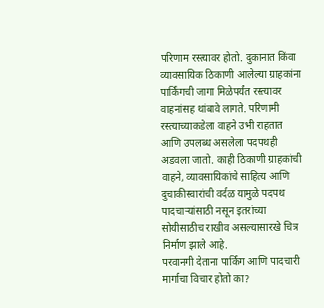परिणाम रस्त्यावर होतो. दुकानात किंवा व्यावसायिक ठिकाणी आलेल्या ग्राहकांना पार्किंगची जागा मिळेपर्यंत रस्त्यावर वाहनांसह थांबावे लागते. परिणामी रस्त्याच्याकडेला वाहने उभी राहतात आणि उपलब्ध असलेला पदपथही अडवला जातो. काही ठिकाणी ग्राहकांची वाहने, व्यावसायिकांचे साहित्य आणि दुचाकीस्वारांची वर्दळ यामुळे पदपथ पादचाऱ्यांसाठी नसून इतरांच्या सोयीसाठीच राखीव असल्यासारखे चित्र निर्माण झाले आहे.
परवानगी देताना पार्किंग आणि पादचारी मार्गाचा विचार होतो का?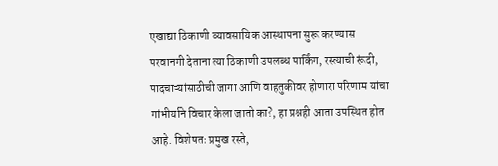एखाद्या ठिकाणी व्यावसायिक आस्थापना सुरू करण्यास परवानगी देताना त्या ठिकाणी उपलब्ध पार्किंग, रस्त्याची रूंदी, पादचाऱ्यांसाठीची जागा आणि वाहतुकीवर होणारा परिणाम यांचा गांभीर्याने विचार केला जातो का?, हा प्रश्नही आता उपस्थित होत आहे. विशेषतः प्रमुख रस्ते,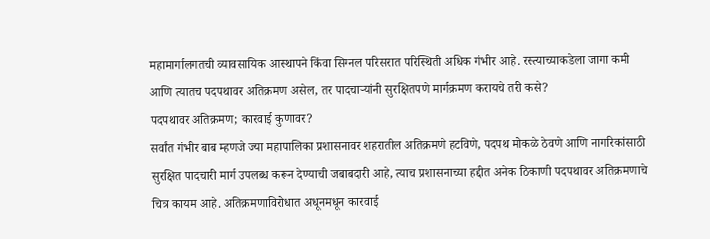महामार्गालगतची व्यावसायिक आस्थापने किंवा सिग्नल परिसरात परिस्थिती अधिक गंभीर आहे. रस्त्याच्याकडेला जागा कमी आणि त्यातच पदपथावर अतिक्रमण असेल, तर पादचाऱ्यांनी सुरक्षितपणे मार्गक्रमण करायचे तरी कसे?
पदपथावर अतिक्रमण; कारवाई कुणावर?
सर्वांत गंभीर बाब म्हणजे ज्या महापालिका प्रशासनावर शहरातील अतिक्रमणे हटविणे, पदपथ मोकळे ठेवणे आणि नागरिकांसाठी सुरक्षित पादचारी मार्ग उपलब्ध करून देण्याची जबाबदारी आहे, त्याच प्रशासनाच्या हद्दीत अनेक ठिकाणी पदपथावर अतिक्रमणाचे चित्र कायम आहे. अतिक्रमणाविरोधात अधूनमधून कारवाई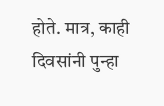होते. मात्र, काही दिवसांनी पुन्हा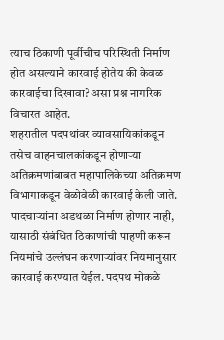त्याच ठिकाणी पूर्वीचीच परिस्थिती निर्माण होत असल्याने कारवाई होतेय की केवळ कारवाईचा दिखावा? असा प्रश्न नागरिक विचारत आहेत.
शहरातील पदपथांवर व्यावसायिकांकडून तसेच वाहनचालकांकडून होणाऱ्या अतिक्रमणांबाबत महापालिकेच्या अतिक्रमण विभागाकडून वेळोवेळी कारवाई केली जाते. पादचाऱ्यांना अडथळा निर्माण होणार नाही, यासाठी संबंधित ठिकाणांची पाहणी करून नियमांचे उल्लंघन करणाऱ्यांवर नियमानुसार कारवाई करण्यात येईल. पदपथ मोकळे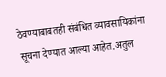ठेवण्याबाबतही संबंधित व्यावसायिकांना सूचना देण्यात आल्या आहेत.अतुल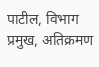पाटील, विभाग प्रमुख, अतिक्रमण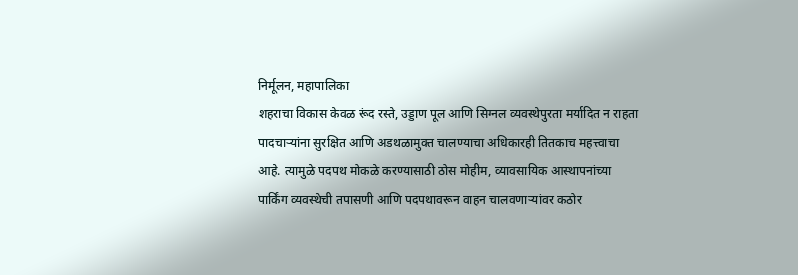निर्मूलन, महापालिका
शहराचा विकास केवळ रूंद रस्ते, उड्डाण पूल आणि सिग्नल व्यवस्थेपुरता मर्यादित न राहता पादचाऱ्यांना सुरक्षित आणि अडथळामुक्त चालण्याचा अधिकारही तितकाच महत्त्वाचा आहे. त्यामुळे पदपथ मोकळे करण्यासाठी ठोस मोहीम, व्यावसायिक आस्थापनांच्या पार्किंग व्यवस्थेची तपासणी आणि पदपथावरून वाहन चालवणाऱ्यांवर कठोर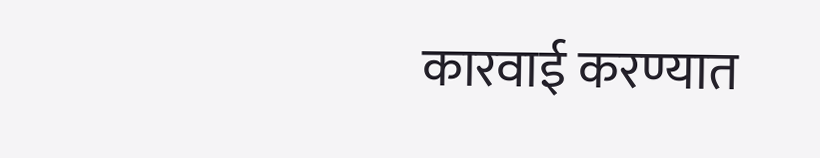कारवाई करण्यात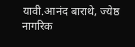यावी.आनंद बाराथे, ज्येष्ठ नागरिक